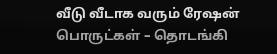வீடு வீடாக வரும் ரேஷன் பொருட்கள் – தொடங்கி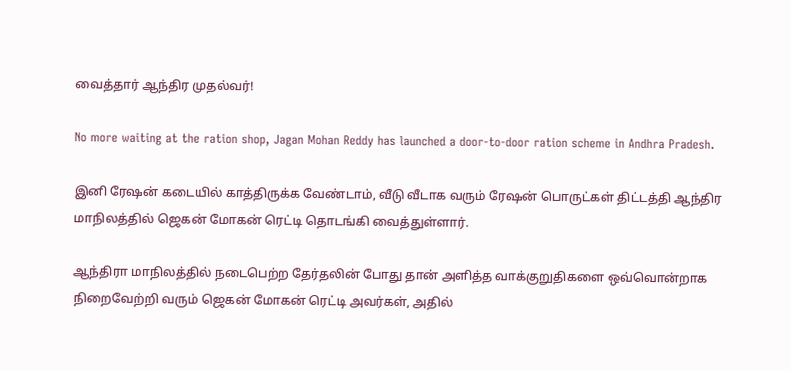வைத்தார் ஆந்திர முதல்வர்!

No more waiting at the ration shop, Jagan Mohan Reddy has launched a door-to-door ration scheme in Andhra Pradesh.

இனி ரேஷன் கடையில் காத்திருக்க வேண்டாம், வீடு வீடாக வரும் ரேஷன் பொருட்கள் திட்டத்தி ஆந்திர மாநிலத்தில் ஜெகன் மோகன் ரெட்டி தொடங்கி வைத்துள்ளார்.

ஆந்திரா மாநிலத்தில் நடைபெற்ற தேர்தலின் போது தான் அளித்த வாக்குறுதிகளை ஒவ்வொன்றாக நிறைவேற்றி வரும் ஜெகன் மோகன் ரெட்டி அவர்கள், அதில்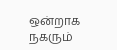ஒன்றாக நகரும்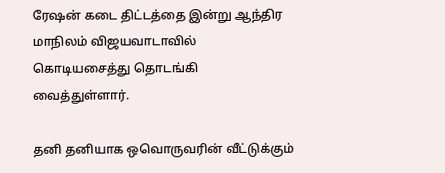ரேஷன் கடை திட்டத்தை இன்று ஆந்திர மாநிலம் விஜயவாடாவில் கொடியசைத்து தொடங்கி வைத்துள்ளார்.

தனி தனியாக ஒவொருவரின் வீட்டுக்கும்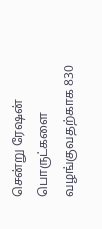சென்று ரேஷன் பொருட்களை வழங்குவதற்காக 830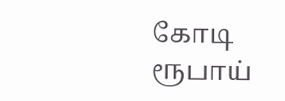கோடி ரூபாய்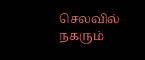செலவில் நகரும்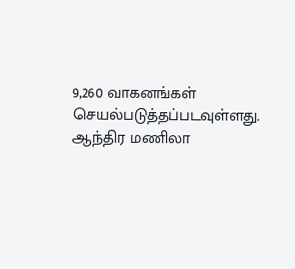9,260 வாகனங்கள் செயல்படுத்தப்படவுள்ளது. ஆந்திர மணிலா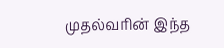முதல்வரின் இந்த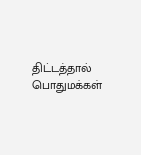திட்டத்தால் பொதுமக்கள்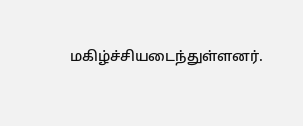மகிழ்ச்சியடைந்துள்ளனர்.